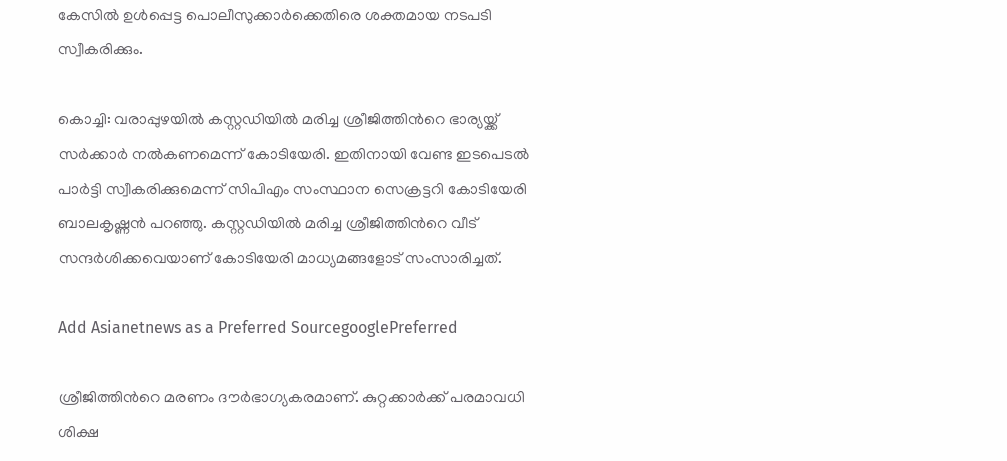കേസില്‍ ഉള്‍പ്പെട്ട പൊലീസുക്കാര്‍ക്കെതിരെ ശക്തമായ നടപടി സ്വീകരിക്കും.

കൊച്ചി: വരാപ്പുഴയില്‍ കസ്റ്റഡിയില്‍ മരിച്ച ശ്രീജിത്തിന്‍റെ ഭാര്യയ്ക്ക് സര്‍ക്കാര്‍ നല്‍കണമെന്ന് കോടിയേരി. ഇതിനായി വേണ്ട ഇടപെടല്‍ പാര്‍ട്ടി സ്വീകരിക്കുമെന്ന് സിപിഎം സംസ്ഥാന സെക്രട്ടറി കോടിയേരി ബാലകൃഷ്ണന്‍ പറഞ്ഞു. കസ്റ്റഡിയില്‍ മരിച്ച ശ്രീജിത്തിന്‍റെ വീട് സന്ദര്‍ശിക്കവെയാണ് കോടിയേരി മാധ്യമങ്ങളോട് സംസാരിച്ചത്.

Add Asianetnews as a Preferred SourcegooglePreferred

ശ്രീജിത്തിന്‍റെ മരണം ദൗര്‍ഭാഗ്യകരമാണ്. കുറ്റക്കാര്‍ക്ക് പരമാവധി ശിക്ഷ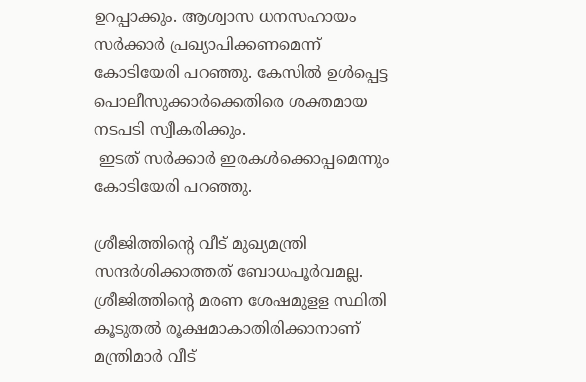ഉറപ്പാക്കും. ആശ്വാസ ധനസഹായം സര്‍ക്കാര്‍ പ്രഖ്യാപിക്കണമെന്ന് കോടിയേരി പറഞ്ഞു. കേസില്‍ ഉള്‍പ്പെട്ട പൊലീസുക്കാര്‍ക്കെതിരെ ശക്തമായ നടപടി സ്വീകരിക്കും.
 ഇടത് സര്‍ക്കാര്‍ ഇരകള്‍ക്കൊപ്പമെന്നും കോടിയേരി പറഞ്ഞു.

ശ്രീജിത്തിന്‍റെ വീട് മുഖ്യമന്ത്രി സന്ദര്‍ശിക്കാത്തത് ബോധപൂര്‍വമല്ല. ശ്രീജിത്തിന്‍റെ മരണ ശേഷമുളള സ്ഥിതി കൂടുതല്‍ രൂക്ഷമാകാതിരിക്കാനാണ് മന്ത്രിമാര്‍ വീട്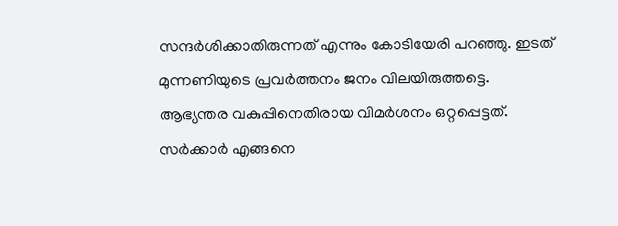സന്ദര്‍ശിക്കാതിരുന്നത് എന്നും കോടിയേരി പറഞ്ഞു. ഇടത് മുന്നണിയുടെ പ്രവര്‍ത്തനം ജനം വിലയിരുത്തട്ടെ. ആഭ്യന്തര വകുപ്പിനെതിരായ വിമര്‍ശനം ഒറ്റപ്പെട്ടത്. സര്‍ക്കാര്‍ എങ്ങനെ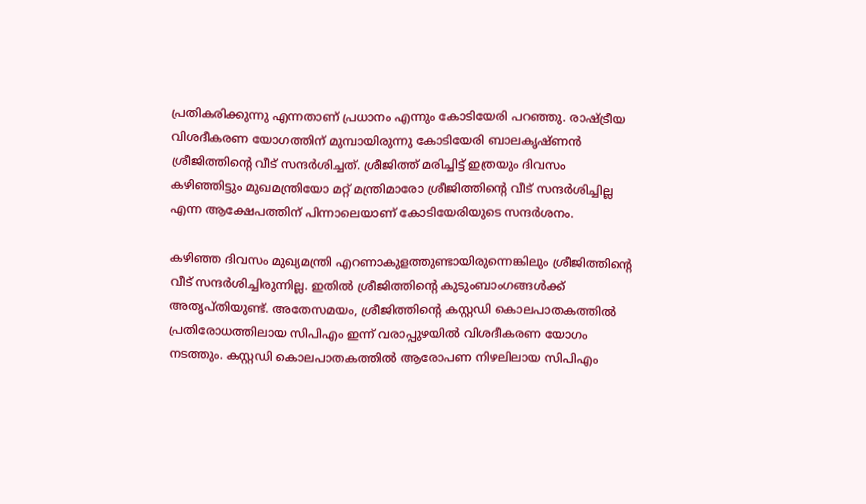പ്രതികരിക്കുന്നു എന്നതാണ് പ്രധാനം എന്നും കോടിയേരി പറഞ്ഞു. രാഷ്ട്രീയ വിശദീകരണ യോഗത്തിന് മുമ്പായിരുന്നു കോടിയേരി ബാലകൃഷ്ണന്‍ ശ്രീജിത്തിന്‍റെ വീട് സന്ദര്‍ശിച്ചത്. ശ്രീജിത്ത് മരിച്ചിട്ട് ഇത്രയും ദിവസം കഴിഞ്ഞിട്ടും മുഖമന്ത്രിയോ മറ്റ് മന്ത്രിമാരോ ശ്രീജിത്തിന്‍റെ വീട് സന്ദർശിച്ചില്ല എന്ന ആക്ഷേപത്തിന് പിന്നാലെയാണ് കോടിയേരിയുടെ സന്ദര്‍ശനം.

കഴിഞ്ഞ ദിവസം മുഖ്യമന്ത്രി എറണാകുളത്തുണ്ടായിരുന്നെങ്കിലും ശ്രീജിത്തിന്‍റെ വീട് സന്ദർശിച്ചിരുന്നില്ല. ഇതിൽ ശ്രീജിത്തിന്റെ കുടുംബാംഗങ്ങൾക്ക് അതൃപ്തിയുണ്ട്. അതേസമയം, ശ്രീജിത്തിന്‍റെ കസ്റ്റഡി കൊലപാതകത്തിൽ പ്രതിരോധത്തിലായ സിപിഎം ഇന്ന് വരാപ്പുഴയിൽ വിശദീകരണ യോഗം നടത്തും. കസ്റ്റഡി കൊലപാതകത്തിൽ ആരോപണ നിഴലിലായ സിപിഎം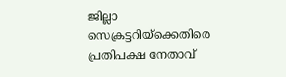ജില്ലാ സെക്രട്ടറിയ്ക്കെതിരെ പ്രതിപക്ഷ നേതാവ്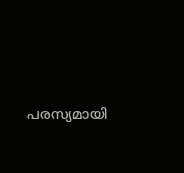പരസ്യമായി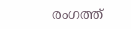രംഗത്ത്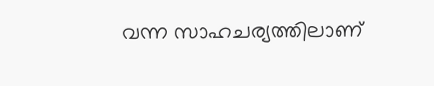വന്ന സാഹചര്യത്തിലാണ്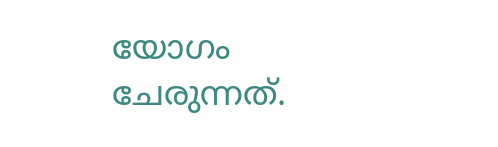യോഗം ചേരുന്നത്.